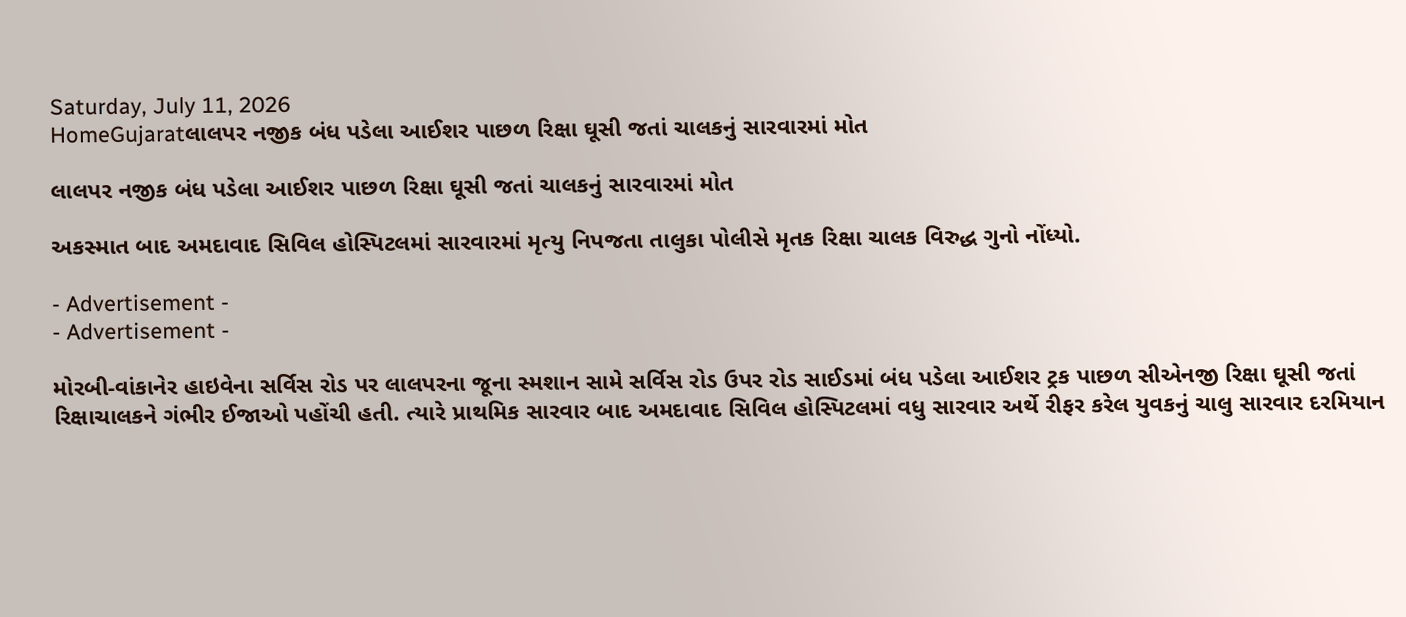Saturday, July 11, 2026
HomeGujaratલાલપર નજીક બંધ પડેલા આઈશર પાછળ રિક્ષા ઘૂસી જતાં ચાલકનું સારવારમાં મોત

લાલપર નજીક બંધ પડેલા આઈશર પાછળ રિક્ષા ઘૂસી જતાં ચાલકનું સારવારમાં મોત

અકસ્માત બાદ અમદાવાદ સિવિલ હોસ્પિટલમાં સારવારમાં મૃત્યુ નિપજતા તાલુકા પોલીસે મૃતક રિક્ષા ચાલક વિરુદ્ધ ગુનો નોંધ્યો.

- Advertisement -
- Advertisement -

મોરબી-વાંકાનેર હાઇવેના સર્વિસ રોડ પર લાલપરના જૂના સ્મશાન સામે સર્વિસ રોડ ઉપર રોડ સાઈડમાં બંધ પડેલા આઈશર ટ્રક પાછળ સીએનજી રિક્ષા ઘૂસી જતાં રિક્ષાચાલકને ગંભીર ઈજાઓ પહોંચી હતી. ત્યારે પ્રાથમિક સારવાર બાદ અમદાવાદ સિવિલ હોસ્પિટલમાં વધુ સારવાર અર્થે રીફર કરેલ યુવકનું ચાલુ સારવાર દરમિયાન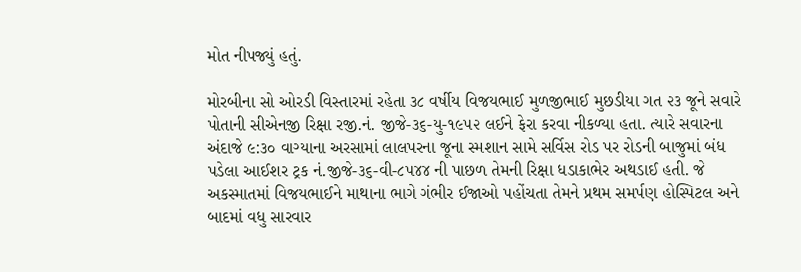મોત નીપજ્યું હતું.

મોરબીના સો ઓરડી વિસ્તારમાં રહેતા ૩૮ વર્ષીય વિજયભાઈ મુળજીભાઈ મુછડીયા ગત ૨૩ જૂને સવારે પોતાની સીએનજી રિક્ષા રજી.નં. જીજે-૩૬-યુ-૧૯૫૨ લઈને ફેરા કરવા નીકળ્યા હતા. ત્યારે સવારના અંદાજે ૯:૩૦ વાગ્યાના અરસામાં લાલપરના જૂના સ્મશાન સામે સર્વિસ રોડ પર રોડની બાજુમાં બંધ પડેલા આઈશર ટ્રક નં.જીજે-૩૬-વી-૮૫૪૪ ની પાછળ તેમની રિક્ષા ધડાકાભેર અથડાઈ હતી. જે અકસ્માતમાં વિજયભાઈને માથાના ભાગે ગંભીર ઈજાઓ પહોંચતા તેમને પ્રથમ સમર્પણ હોસ્પિટલ અને બાદમાં વધુ સારવાર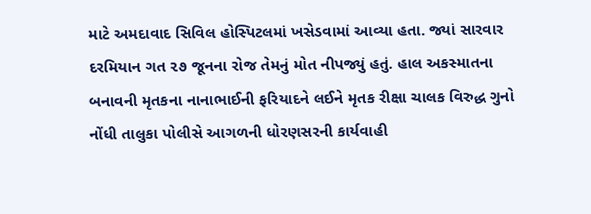માટે અમદાવાદ સિવિલ હોસ્પિટલમાં ખસેડવામાં આવ્યા હતા. જ્યાં સારવાર દરમિયાન ગત ૨૭ જૂનના રોજ તેમનું મોત નીપજ્યું હતું. હાલ અકસ્માતના બનાવની મૃતકના નાનાભાઈની ફરિયાદને લઈને મૃતક રીક્ષા ચાલક વિરુદ્ધ ગુનો નોંધી તાલુકા પોલીસે આગળની ધોરણસરની કાર્યવાહી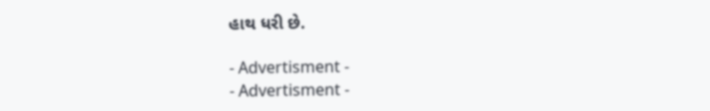હાથ ધરી છે.

- Advertisment -
- Advertisment -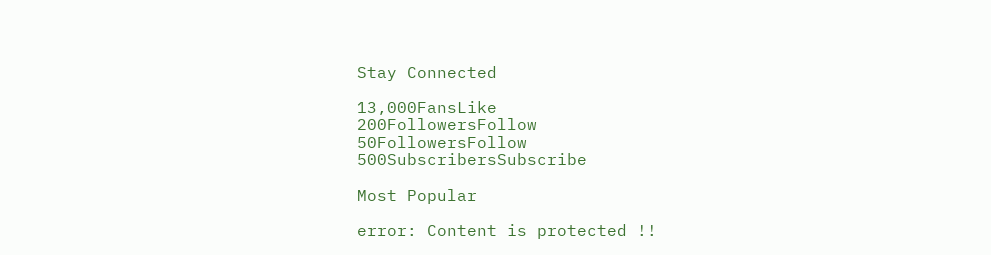Stay Connected

13,000FansLike
200FollowersFollow
50FollowersFollow
500SubscribersSubscribe

Most Popular

error: Content is protected !!